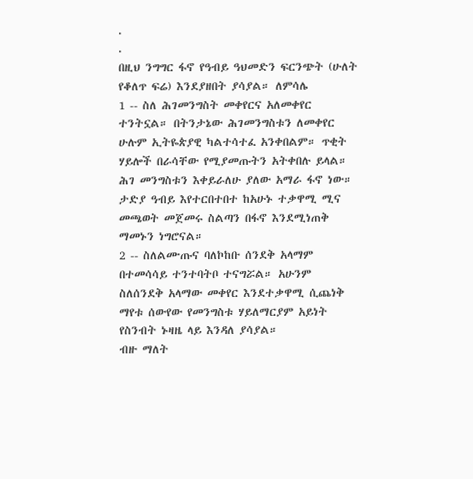.
.
በዚህ ንግግር ፋኖ የዓብይ ዓህመድን ፍርንጭት (ሁለት የቆለጥ ፍሬ) እንደያዘበት ያሳያል። ለምሳሌ
1 -- ስለ ሕገመንግስት መቀየርና አለመቀየር ተንትኗል። በትንታኔው ሕገመንግስቱን ለመቀየር ሁሉም ኢትዬጵያዊ ካልተሳተፈ አንቀበልም። ጥቂት ሃይሎች በራሳቸው የሚያመጡትን አትቀበሉ ይላል። ሕገ መንግስቱን እቀይራለሁ ያለው አማራ ፋኖ ነው። ታድያ ዓብይ እየተርበተበተ ከአሁኑ ተቃዋሚ ሚና መጫወት መጀመሩ ስልጣን በፋኖ እንደሚነጠቅ ማመኑን ነግሮናል።
2 -- ስለልሙጡና ባለኮከቡ ሰንደቅ አላማም በተመሳሳይ ተንተባትቦ ተናግሯል። አሁንም ስለሰንደቅ አላማው መቀየር እንደተቃዋሚ ሲጨነቅ ማየቱ ሰውየው የመንግስቱ ሃይለማርያም አይነት የስንብት ኑዛዜ ላይ እንዳለ ያሳያል።
ብዙ ማለት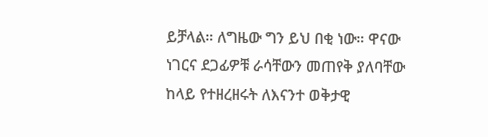ይቻላል። ለግዜው ግን ይህ በቂ ነው። ዋናው ነገርና ደጋፊዎቹ ራሳቸውን መጠየቅ ያለባቸው ከላይ የተዘረዘሩት ለእናንተ ወቅታዊ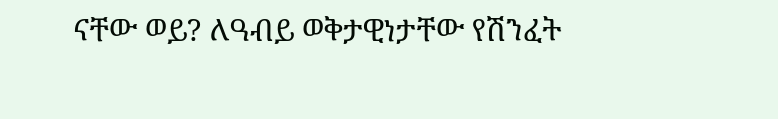ናቸው ወይ? ለዓብይ ወቅታዊነታቸው የሽንፈት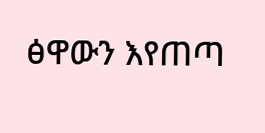ፅዋውን እየጠጣ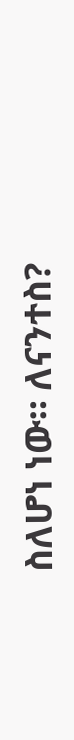ስለሆነ ነው። ለናንተስ?